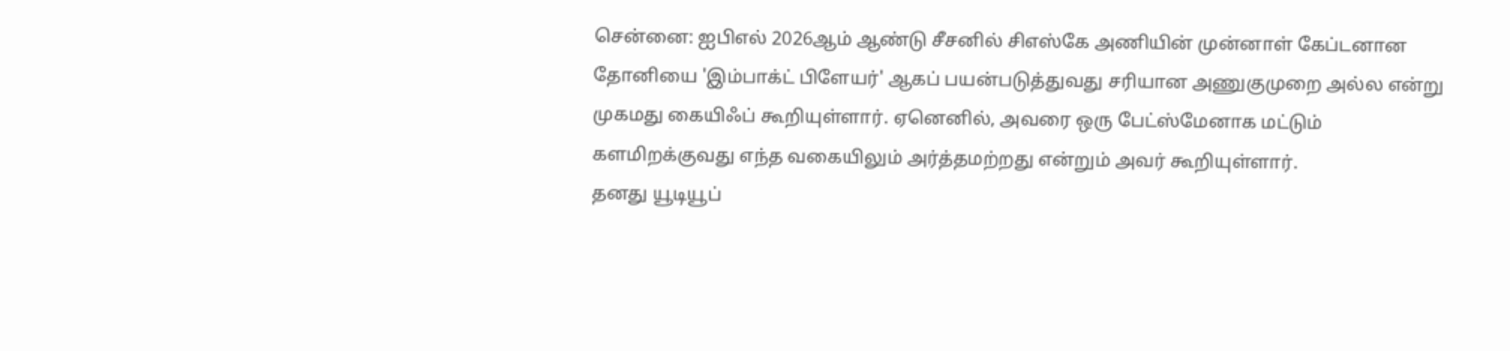சென்னை: ஐபிஎல் 2026ஆம் ஆண்டு சீசனில் சிஎஸ்கே அணியின் முன்னாள் கேப்டனான தோனியை 'இம்பாக்ட் பிளேயர்' ஆகப் பயன்படுத்துவது சரியான அணுகுமுறை அல்ல என்று முகமது கையிஃப் கூறியுள்ளார். ஏனெனில், அவரை ஒரு பேட்ஸ்மேனாக மட்டும் களமிறக்குவது எந்த வகையிலும் அர்த்தமற்றது என்றும் அவர் கூறியுள்ளார்.
தனது யூடியூப்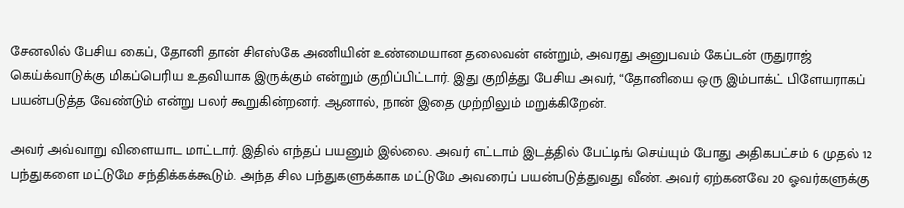சேனலில் பேசிய கைப், தோனி தான் சிஎஸ்கே அணியின் உண்மையான தலைவன் என்றும், அவரது அனுபவம் கேப்டன் ருதுராஜ் கெய்க்வாடுக்கு மிகப்பெரிய உதவியாக இருக்கும் என்றும் குறிப்பிட்டார். இது குறித்து பேசிய அவர், “தோனியை ஒரு இம்பாக்ட் பிளேயராகப் பயன்படுத்த வேண்டும் என்று பலர் கூறுகின்றனர். ஆனால், நான் இதை முற்றிலும் மறுக்கிறேன்.

அவர் அவ்வாறு விளையாட மாட்டார். இதில் எந்தப் பயனும் இல்லை. அவர் எட்டாம் இடத்தில் பேட்டிங் செய்யும் போது அதிகபட்சம் 6 முதல் 12 பந்துகளை மட்டுமே சந்திக்கக்கூடும். அந்த சில பந்துகளுக்காக மட்டுமே அவரைப் பயன்படுத்துவது வீண். அவர் ஏற்கனவே 20 ஓவர்களுக்கு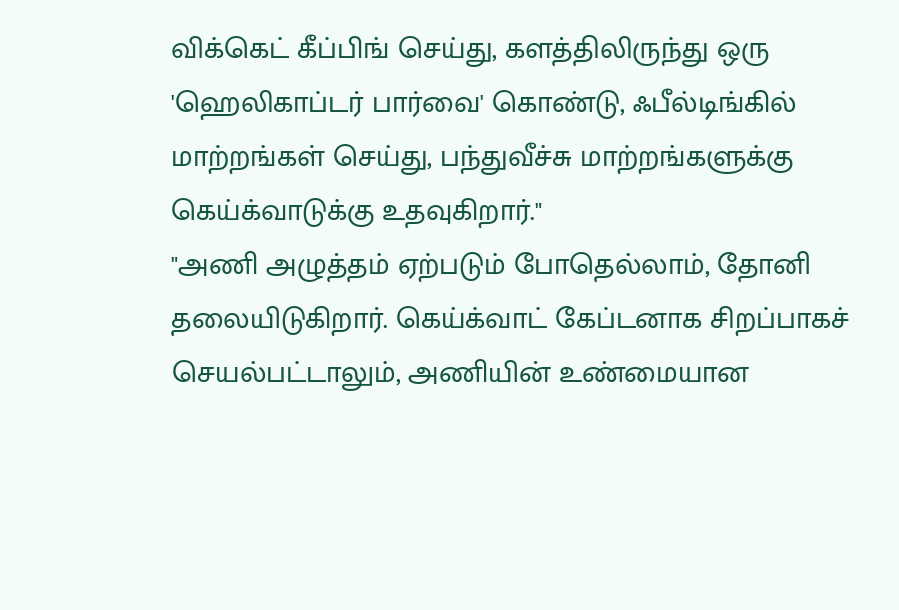விக்கெட் கீப்பிங் செய்து, களத்திலிருந்து ஒரு 'ஹெலிகாப்டர் பார்வை' கொண்டு, ஃபீல்டிங்கில் மாற்றங்கள் செய்து, பந்துவீச்சு மாற்றங்களுக்கு கெய்க்வாடுக்கு உதவுகிறார்."
"அணி அழுத்தம் ஏற்படும் போதெல்லாம், தோனி தலையிடுகிறார். கெய்க்வாட் கேப்டனாக சிறப்பாகச் செயல்பட்டாலும், அணியின் உண்மையான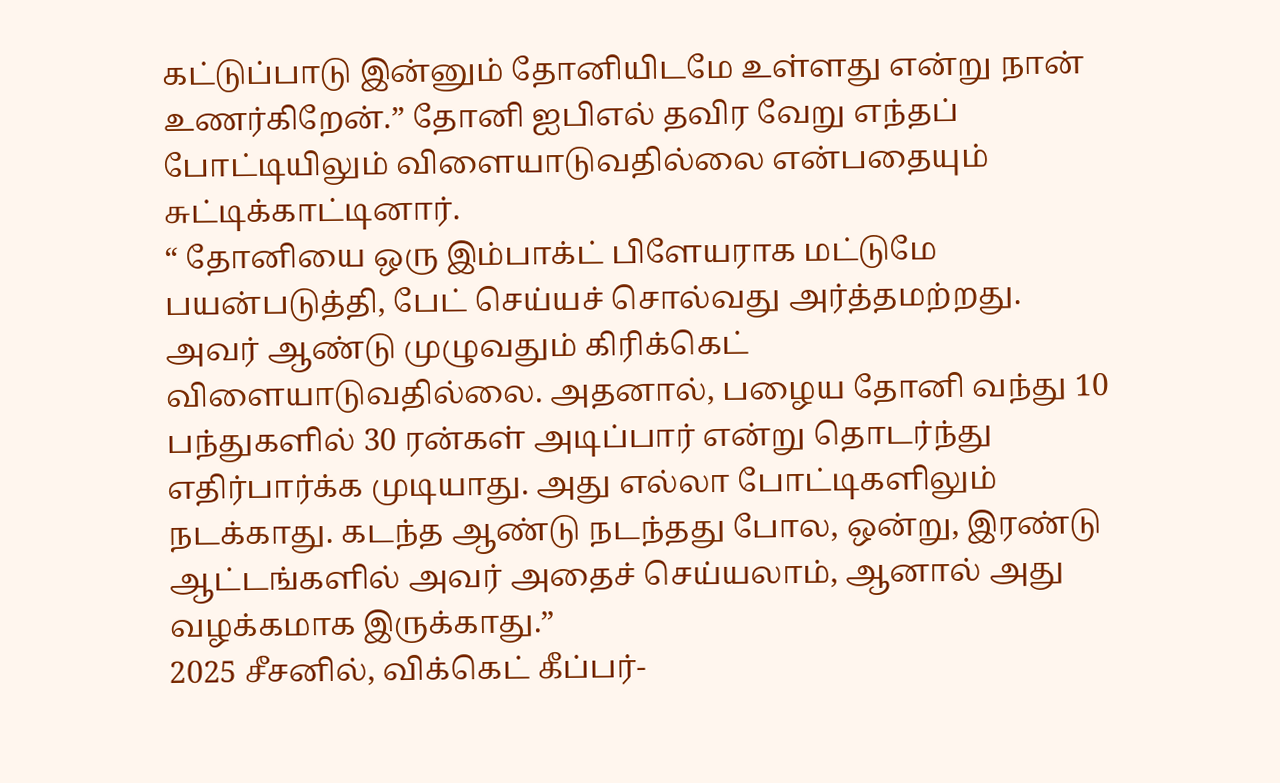கட்டுப்பாடு இன்னும் தோனியிடமே உள்ளது என்று நான் உணர்கிறேன்.” தோனி ஐபிஎல் தவிர வேறு எந்தப் போட்டியிலும் விளையாடுவதில்லை என்பதையும் சுட்டிக்காட்டினார்.
“ தோனியை ஒரு இம்பாக்ட் பிளேயராக மட்டுமே பயன்படுத்தி, பேட் செய்யச் சொல்வது அர்த்தமற்றது. அவர் ஆண்டு முழுவதும் கிரிக்கெட் விளையாடுவதில்லை. அதனால், பழைய தோனி வந்து 10 பந்துகளில் 30 ரன்கள் அடிப்பார் என்று தொடர்ந்து எதிர்பார்க்க முடியாது. அது எல்லா போட்டிகளிலும் நடக்காது. கடந்த ஆண்டு நடந்தது போல, ஒன்று, இரண்டு ஆட்டங்களில் அவர் அதைச் செய்யலாம், ஆனால் அது வழக்கமாக இருக்காது.”
2025 சீசனில், விக்கெட் கீப்பர்-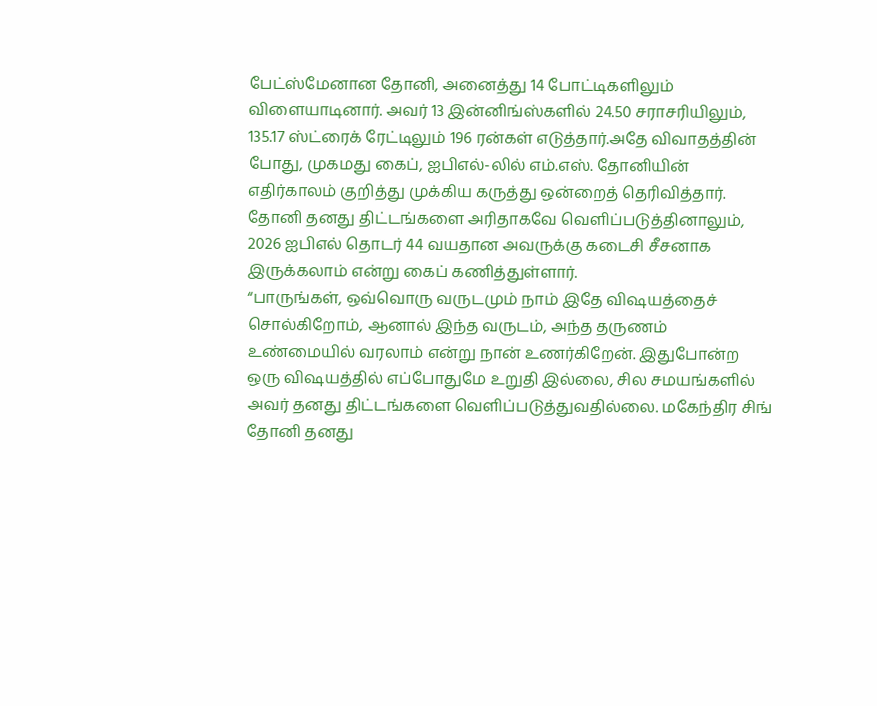பேட்ஸ்மேனான தோனி, அனைத்து 14 போட்டிகளிலும் விளையாடினார். அவர் 13 இன்னிங்ஸ்களில் 24.50 சராசரியிலும், 135.17 ஸ்ட்ரைக் ரேட்டிலும் 196 ரன்கள் எடுத்தார்.அதே விவாதத்தின் போது, முகமது கைப், ஐபிஎல்-லில் எம்.எஸ். தோனியின் எதிர்காலம் குறித்து முக்கிய கருத்து ஒன்றைத் தெரிவித்தார். தோனி தனது திட்டங்களை அரிதாகவே வெளிப்படுத்தினாலும், 2026 ஐபிஎல் தொடர் 44 வயதான அவருக்கு கடைசி சீசனாக இருக்கலாம் என்று கைப் கணித்துள்ளார்.
“பாருங்கள், ஒவ்வொரு வருடமும் நாம் இதே விஷயத்தைச் சொல்கிறோம், ஆனால் இந்த வருடம், அந்த தருணம் உண்மையில் வரலாம் என்று நான் உணர்கிறேன். இதுபோன்ற ஒரு விஷயத்தில் எப்போதுமே உறுதி இல்லை, சில சமயங்களில் அவர் தனது திட்டங்களை வெளிப்படுத்துவதில்லை. மகேந்திர சிங் தோனி தனது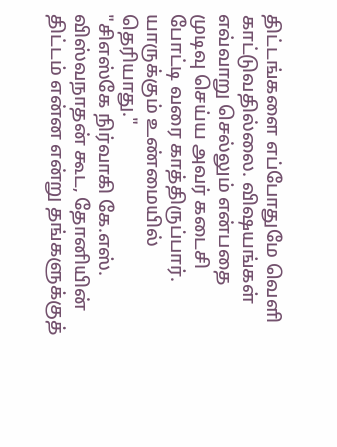திட்டங்களை எப்போதுமே வெளி காட்டுவதில்லை. விஷயங்கள் எவ்வாறு செல்லும் என்பதை முடிவு செய்ய அவர் கடைசி போட்டி வரை காத்திருப்பார். யாருக்கும் உண்மையில் தெரியாது."
"சிஎஸ்கே நிர்வாகி கே.எஸ். விஸ்வநாதன் கூட, தோனியின் திட்டம் என்ன என்று தங்களுக்குத்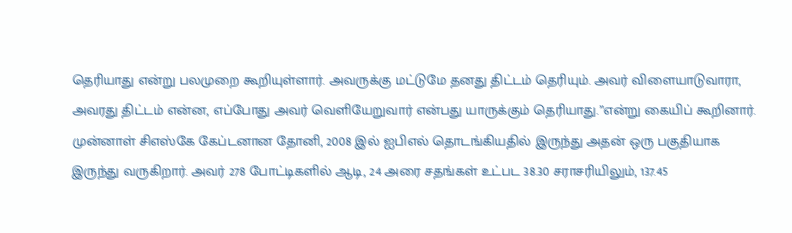தெரியாது என்று பலமுறை கூறியுள்ளார். அவருக்கு மட்டுமே தனது திட்டம் தெரியும். அவர் விளையாடுவாரா, அவரது திட்டம் என்ன, எப்போது அவர் வெளியேறுவார் என்பது யாருக்கும் தெரியாது.”என்று கையிப் கூறினார். முன்னாள் சிஎஸ்கே கேப்டனான தோனி, 2008 இல் ஐபிஎல் தொடங்கியதில் இருந்து அதன் ஒரு பகுதியாக இருந்து வருகிறார். அவர் 278 போட்டிகளில் ஆடி, 24 அரை சதங்கள் உட்பட 38.30 சராசரியிலும், 137.45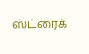ஸ்ட்ரைக்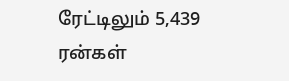ரேட்டிலும் 5,439 ரன்கள்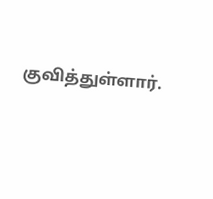குவித்துள்ளார்.